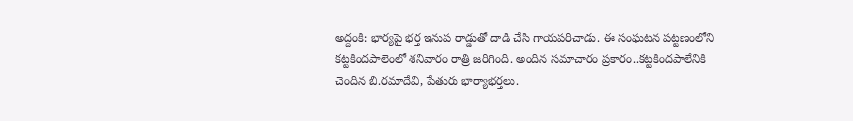అద్దంకి: భార్యపై భర్త ఇనుప రాడ్డుతో దాడి చేసి గాయపరిచాడు. ఈ సంఘటన పట్టణంలోని కట్టకిందపాలెంలో శనివారం రాత్రి జరిగింది. అందిన సమాచారం ప్రకారం..కట్టకిందపాలేనికి చెందిన బి.రమాదేవి, పేతురు భార్యాభర్తలు.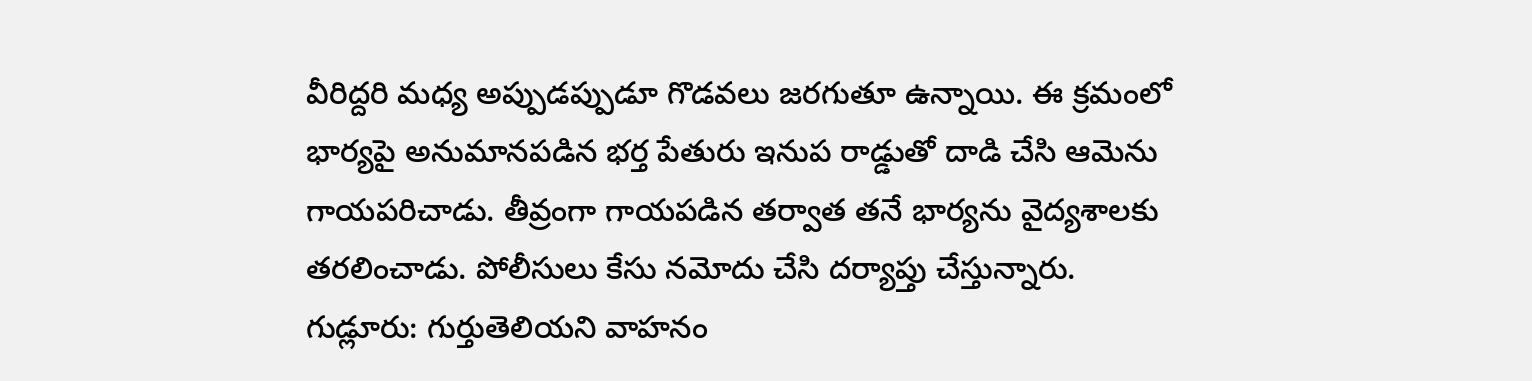వీరిద్దరి మధ్య అప్పుడప్పుడూ గొడవలు జరగుతూ ఉన్నాయి. ఈ క్రమంలో భార్యపై అనుమానపడిన భర్త పేతురు ఇనుప రాడ్డుతో దాడి చేసి ఆమెను గాయపరిచాడు. తీవ్రంగా గాయపడిన తర్వాత తనే భార్యను వైద్యశాలకు తరలించాడు. పోలీసులు కేసు నమోదు చేసి దర్యాప్తు చేస్తున్నారు.
గుడ్లూరు: గుర్తుతెలియని వాహనం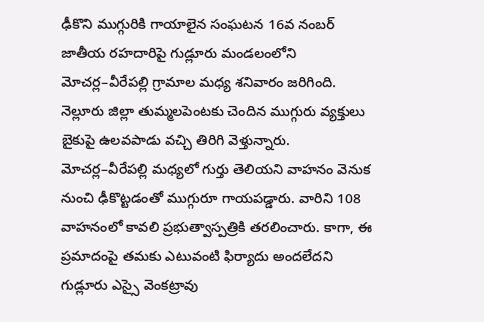ఢీకొని ముగ్గురికి గాయాలైన సంఘటన 16వ నంబర్ జాతీయ రహదారిపై గుడ్లూరు మండలంలోని మోచర్ల–వీరేపల్లి గ్రామాల మధ్య శనివారం జరిగింది. నెల్లూరు జిల్లా తుమ్మలపెంటకు చెందిన ముగ్గురు వ్యక్తులు బైకుపై ఉలవపాడు వచ్చి తిరిగి వెళ్తున్నారు. మోచర్ల–వీరేపల్లి మధ్యలో గుర్తు తెలియని వాహనం వెనుక నుంచి ఢీకొట్టడంతో ముగ్గురూ గాయపడ్డారు. వారిని 108 వాహనంలో కావలి ప్రభుత్వాస్పత్రికి తరలించారు. కాగా, ఈ ప్రమాదంపై తమకు ఎటువంటి ఫిర్యాదు అందలేదని గుడ్లూరు ఎస్సై వెంకట్రావు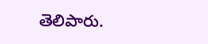తెలిపారు.